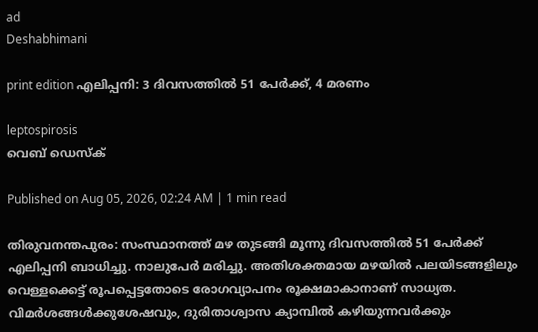ad
Deshabhimani

print edition എലിപ്പനി: 3 ദിവസത്തിൽ 51 പേർക്ക്‌, 4 മരണം

leptospirosis
വെബ് ഡെസ്ക്

Published on Aug 05, 2026, 02:24 AM | 1 min read

തിരുവനന്തപുരം: സംസ്ഥാനത്ത്‌ മഴ തുടങ്ങി മൂന്നു ദിവസത്തിൽ 51 പേർക്ക്‌ എലിപ്പനി ബാധിച്ചു. നാലുപേർ മരിച്ചു. അതിശക്തമായ മഴയിൽ പലയിടങ്ങളിലും വെള്ളക്കെട്ട്‌ രൂപപ്പെട്ടതോടെ രോഗവ്യാപനം രൂക്ഷമാകാനാണ്‌ സാധ്യത. വിമർശങ്ങൾക്കുശേഷവും, ദുരിതാശ്വാസ ക്യാമ്പിൽ കഴിയുന്നവർക്കും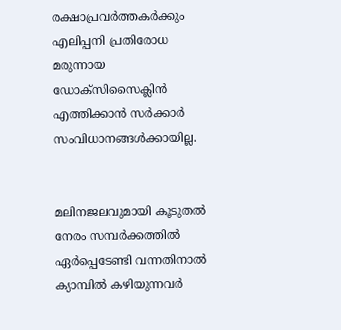രക്ഷാപ്രവർത്തകർക്കും എലിപ്പനി പ്രതിരോധ മരുന്നായ ഡോക്സിസൈക്ലിൻ എത്തിക്കാൻ സർക്കാർ സംവിധാനങ്ങൾക്കായില്ല.


മലിനജലവുമായി കൂടുതൽ നേരം സമ്പർക്കത്തിൽ ഏർപ്പെടേണ്ടി വന്നതിനാൽ ക്യാമ്പിൽ കഴിയുന്നവർ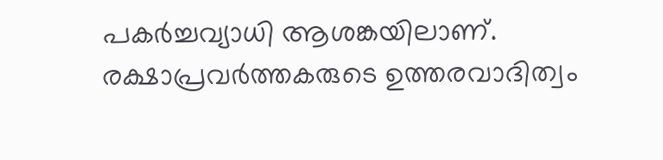പകർച്ചവ്യാധി ആശങ്കയിലാണ്‌. രക്ഷാപ്രവർത്തകരുടെ ഉത്തരവാദിത്വം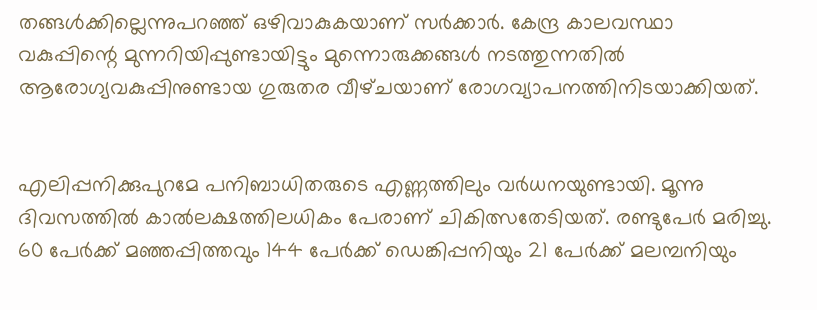തങ്ങൾക്കില്ലെന്നുപറഞ്ഞ്‌ ഒഴിവാകുകയാണ്‌ സർക്കാർ. കേന്ദ്ര കാലവസ്ഥാ വകുപ്പിന്റെ മുന്നറിയിപ്പുണ്ടായിട്ടും മുന്നൊരുക്കങ്ങൾ നടത്തുന്നതിൽ ആരോഗ്യവകുപ്പിനുണ്ടായ ഗുരുതര വീഴ്‌ചയാണ്‌ രോഗവ്യാപനത്തിനിടയാക്കിയത്‌.


എലിപ്പനിക്കുപുറമേ പനിബാധിതരുടെ എണ്ണത്തിലും വർധനയുണ്ടായി. മൂന്നു ദിവസത്തിൽ കാൽലക്ഷത്തിലധികം പേരാണ്‌ ചികിത്സതേടിയത്‌. രണ്ടുപേർ മരിച്ചു. 60 പേർക്ക്‌ മഞ്ഞപ്പിത്തവും 144 പേർക്ക്‌ ഡെങ്കിപ്പനിയും 21 പേർക്ക്‌ മലമ്പനിയും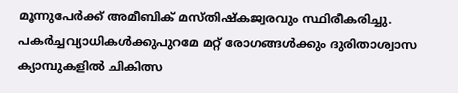മൂന്നുപേർക്ക്‌ അമീബിക്‌ മസ്തിഷ്കജ്വരവും സ്ഥിരീകരിച്ചു. പകർച്ചവ്യാധികൾക്കുപുറമേ മറ്റ്‌ രോഗങ്ങൾക്കും ദുരിതാശ്വാസ ക്യാമ്പുകളിൽ ചികിത്സ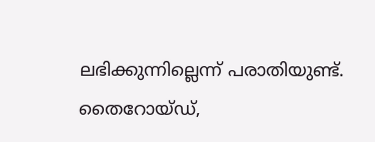ലഭിക്കുന്നില്ലെന്ന്‌ പരാതിയുണ്ട്‌. തൈറോയ്‌ഡ്‌,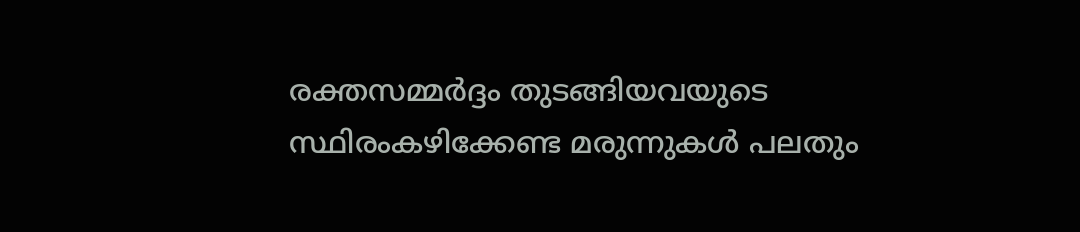രക്തസമ്മർദ്ദം തുടങ്ങിയവയുടെ സ്ഥിരംകഴിക്കേണ്ട മരുന്നുകൾ പലതും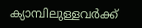ക്യാമ്പിലുള്ളവർക്ക്‌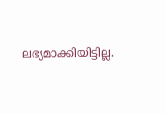ലഭ്യമാക്കിയിട്ടില്ല.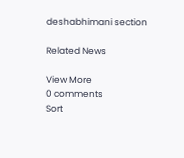deshabhimani section

Related News

View More
0 comments
Sort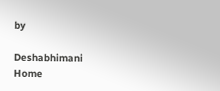by

Deshabhimani
Home